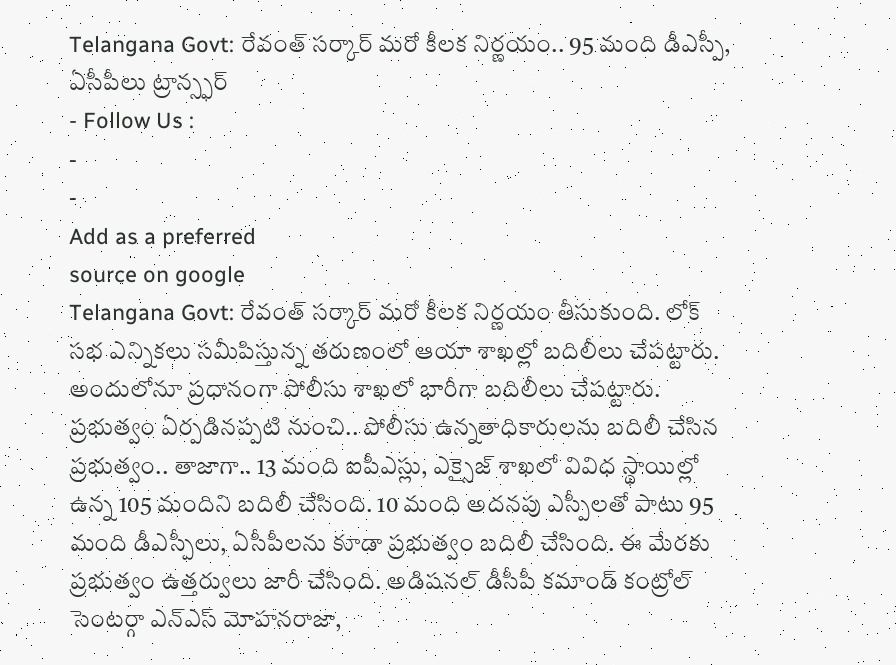Telangana Govt: రేవంత్ సర్కార్ మరో కీలక నిర్ణయం.. 95 మంది డీఎస్పీ, ఏసీపీలు ట్రాన్స్ఫర్
- Follow Us :
-
-
Add as a preferred
source on google
Telangana Govt: రేవంత్ సర్కార్ మరో కీలక నిర్ణయం తీసుకుంది. లోక్ సభ ఎన్నికలు సమీపిస్తున్న తరుణంలో ఆయా శాఖల్లో బదిలీలు చేపట్టారు. అందులోనూ ప్రధానంగా పోలీసు శాఖలో భారీగా బదిలీలు చేపట్టారు. ప్రభుత్వం ఏర్పడినప్పటి నుంచి.. పోలీసు ఉన్నతాధికారులను బదిలీ చేసిన ప్రభుత్వం.. తాజాగా.. 13 మంది ఐపీఎస్లు, ఎక్సైజ్ శాఖలో వివిధ స్థాయిల్లో ఉన్న 105 మందిని బదిలీ చేసింది. 10 మంది అదనపు ఎస్పీలతో పాటు 95 మంది డీఎస్పీలు, ఏసీపీలను కూడా ప్రభుత్వం బదిలీ చేసింది. ఈ మేరకు ప్రభుత్వం ఉత్తర్వులు జారీ చేసింది. అడిషనల్ డీసీపీ కమాండ్ కంట్రోల్ సెంటర్గా ఎన్ఎస్ మోహనరాజా,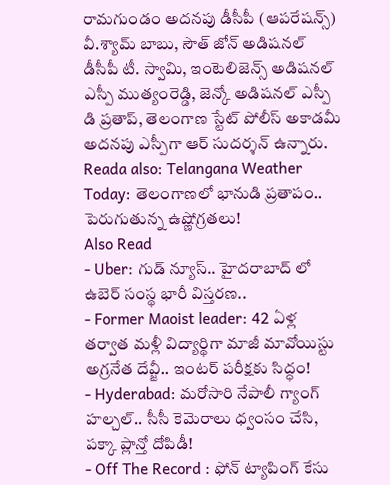రామగుండం అదనపు డీసీపీ (ఆపరేషన్స్) వీ.శ్యామ్ బాబు, సౌత్ జోన్ అడిషనల్ డీసీపీ టీ. స్వామి, ఇంటెలిజెన్స్ అడిషనల్ ఎస్పీ ముత్యంరెడ్డి, జెన్కో అడిషనల్ ఎస్పీ డి ప్రతాప్, తెలంగాణ స్టేట్ పోలీస్ అకాడమీ అదనపు ఎస్పీగా ఆర్ సుదర్శన్ ఉన్నారు.
Reada also: Telangana Weather Today: తెలంగాణలో భానుడి ప్రతాపం.. పెరుగుతున్న ఉష్ణోగ్రతలు!
Also Read
- Uber: గుడ్ న్యూస్.. హైదరాబాద్ లో ఉబెర్ సంస్థ భారీ విస్తరణ..
- Former Maoist leader: 42 ఏళ్ల తర్వాత మళ్లీ విద్యార్థిగా మాజీ మావోయిస్టు అగ్రనేత దేవ్జీ.. ఇంటర్ పరీక్షకు సిద్ధం!
- Hyderabad: మరోసారి నేపాలీ గ్యాంగ్ హల్చల్.. సీసీ కెమెరాలు ధ్వంసం చేసి, పక్కా ప్లాన్తో దోపిడీ!
- Off The Record : ఫోన్ ట్యాపింగ్ కేసు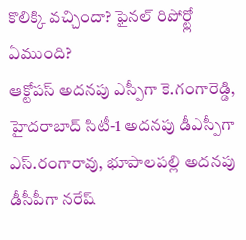కొలిక్కి వచ్చిందా? ఫైనల్ రిపోర్ట్లో ఏముంది?
ఆక్టోపస్ అదనపు ఎస్పీగా కె.గంగారెడ్డి, హైదరాబాద్ సిటీ-1 అదనపు డీఎస్పీగా ఎస్.రంగారావు, భూపాలపల్లి అదనపు డీసీపీగా నరేష్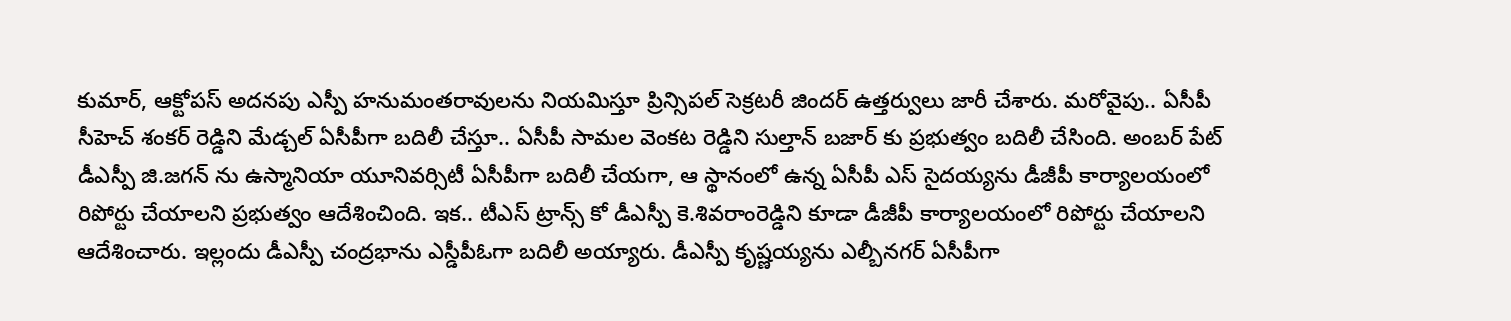కుమార్, ఆక్టోపస్ అదనపు ఎస్పీ హనుమంతరావులను నియమిస్తూ ప్రిన్సిపల్ సెక్రటరీ జిందర్ ఉత్తర్వులు జారీ చేశారు. మరోవైపు.. ఏసీపీ సీహెచ్ శంకర్ రెడ్డిని మేడ్చల్ ఏసీపీగా బదిలీ చేస్తూ.. ఏసీపీ సామల వెంకట రెడ్డిని సుల్తాన్ బజార్ కు ప్రభుత్వం బదిలీ చేసింది. అంబర్ పేట్ డీఎస్పీ జి.జగన్ ను ఉస్మానియా యూనివర్సిటీ ఏసీపీగా బదిలీ చేయగా, ఆ స్థానంలో ఉన్న ఏసీపీ ఎస్ సైదయ్యను డీజీపీ కార్యాలయంలో రిపోర్టు చేయాలని ప్రభుత్వం ఆదేశించింది. ఇక.. టీఎస్ ట్రాన్స్ కో డీఎస్పీ కె.శివరాంరెడ్డిని కూడా డీజీపీ కార్యాలయంలో రిపోర్టు చేయాలని ఆదేశించారు. ఇల్లందు డీఎస్పీ చంద్రభాను ఎస్డీపీఓగా బదిలీ అయ్యారు. డీఎస్పీ కృష్ణయ్యను ఎల్బీనగర్ ఏసీపీగా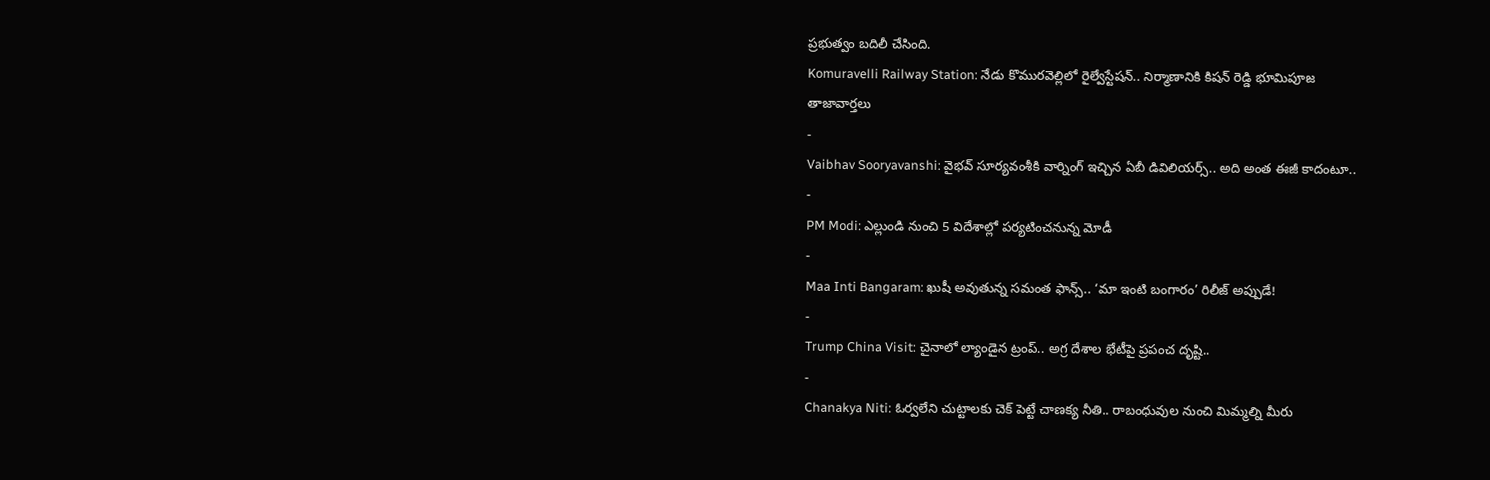ప్రభుత్వం బదిలీ చేసింది.
Komuravelli Railway Station: నేడు కొమురవెల్లిలో రైల్వేస్టేషన్.. నిర్మాణానికి కిషన్ రెడ్డి భూమిపూజ
తాజావార్తలు
-
Vaibhav Sooryavanshi: వైభవ్ సూర్యవంశీకి వార్నింగ్ ఇచ్చిన ఏబీ డివిలియర్స్.. అది అంత ఈజీ కాదంటూ..
-
PM Modi: ఎల్లుండి నుంచి 5 విదేశాల్లో పర్యటించనున్న మోడీ
-
Maa Inti Bangaram: ఖుషీ అవుతున్న సమంత ఫాన్స్.. ‘మా ఇంటి బంగారం’ రిలీజ్ అప్పుడే!
-
Trump China Visit: చైనాలో ల్యాండైన ట్రంప్.. అగ్ర దేశాల భేటీపై ప్రపంచ దృష్టి..
-
Chanakya Niti: ఓర్వలేని చుట్టాలకు చెక్ పెట్టే చాణక్య నీతి.. రాబంధువుల నుంచి మిమ్మల్ని మీరు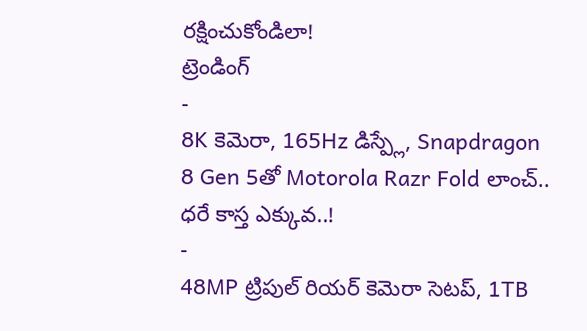రక్షించుకోండిలా!
ట్రెండింగ్
-
8K కెమెరా, 165Hz డిస్ప్లే, Snapdragon 8 Gen 5తో Motorola Razr Fold లాంచ్.. ధరే కాస్త ఎక్కువ..!
-
48MP ట్రిపుల్ రియర్ కెమెరా సెటప్, 1TB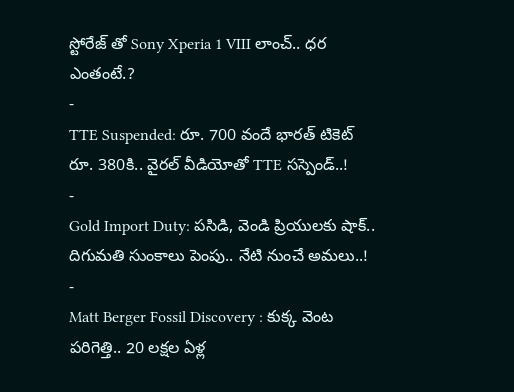స్టోరేజ్ తో Sony Xperia 1 VIII లాంచ్.. ధర ఎంతంటే.?
-
TTE Suspended: రూ. 700 వందే భారత్ టికెట్ రూ. 380కి.. వైరల్ వీడియోతో TTE సస్పెండ్..!
-
Gold Import Duty: పసిడి, వెండి ప్రియులకు షాక్.. దిగుమతి సుంకాలు పెంపు.. నేటి నుంచే అమలు..!
-
Matt Berger Fossil Discovery : కుక్క వెంట పరిగెత్తి.. 20 లక్షల ఏళ్ల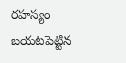రహస్యం బయటపెట్టిన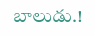బాలుడు.!